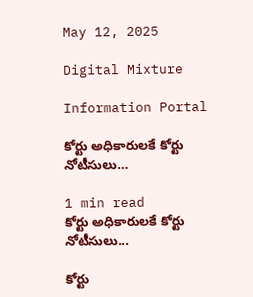May 12, 2025

Digital Mixture

Information Portal

కోర్టు అధికారులకే కోర్టు నోటీసులు…

1 min read
కోర్టు అధికారులకే కోర్టు నోటీసులు...

కోర్టు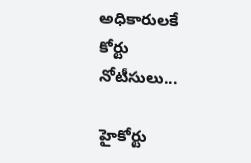అధికారులకే కోర్టు నోటీసులు...

హైకోర్టు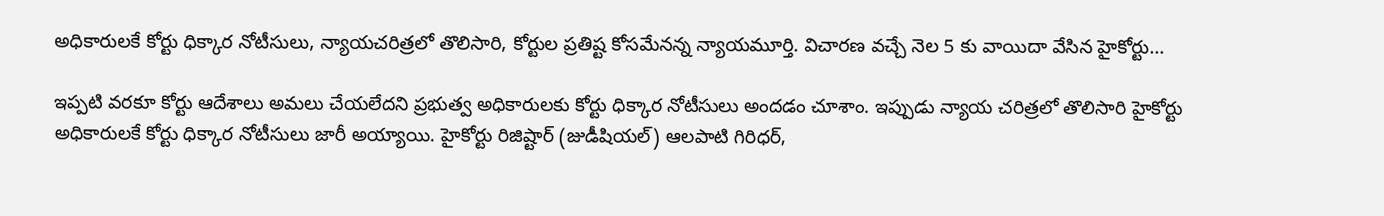అధికారులకే కోర్టు ధిక్కార నోటీసులు, న్యాయచరిత్రలో తొలిసారి, కోర్టుల ప్రతిష్ట కోసమేనన్న న్యాయమూర్తి. విచారణ వచ్చే నెల 5 కు వాయిదా వేసిన హైకోర్టు…

ఇప్పటి వరకూ కోర్టు ఆదేశాలు అమలు చేయలేదని ప్రభుత్వ అధికారులకు కోర్టు ధిక్కార నోటీసులు అందడం చూశాం. ఇప్పుడు న్యాయ చరిత్రలో తొలిసారి హైకోర్టు అధికారులకే కోర్టు ధిక్కార నోటీసులు జారీ అయ్యాయి. హైకోర్టు రిజిష్టార్ (జుడీషియల్) ఆలపాటి గిరిధర్,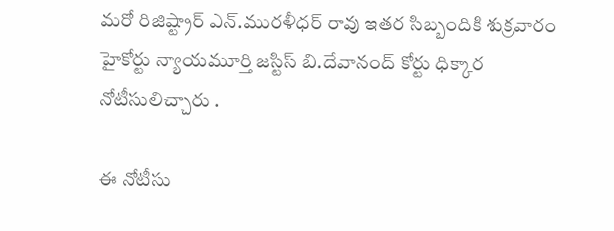మరో రిజిష్ట్రార్ ఎన్.మురళీధర్ రావు ఇతర సిబ్బందికి శుక్రవారం హైకోర్టు న్యాయమూర్తి జస్టిస్ బి.దేవానంద్ కోర్టు ధిక్కార నోటీసులిచ్చారు .

ఈ నోటీసు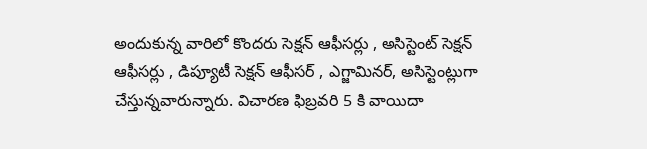అందుకున్న వారిలో కొందరు సెక్షన్ ఆఫీసర్లు , అసిస్టెంట్ సెక్షన్ ఆఫీసర్లు , డిప్యూటీ సెక్షన్ ఆఫీసర్ , ఎగ్జామినర్, అసిస్టెంట్లుగా చేస్తున్నవారున్నారు. విచారణ ఫిబ్రవరి 5 కి వాయిదా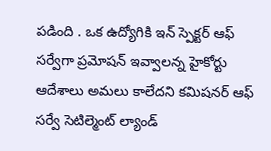పడింది . ఒక ఉద్యోగికి ఇన్ స్పెక్టర్ ఆఫ్ సర్వేగా ప్రమోషన్ ఇవ్వాలన్న హైకోర్టు ఆదేశాలు అమలు కాలేదని కమిషనర్ ఆఫ్ సర్వే సెటిల్మెంట్ ల్యాండ్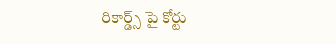రికార్డ్స్ పై కోర్టు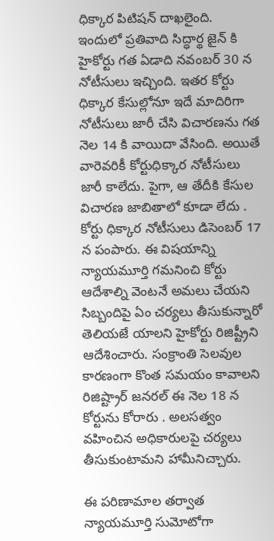ధిక్కార పిటిషన్ దాఖలైంది. ఇందులో ప్రతివాది సిద్ధార్థ జైన్ కి హైకోర్టు గత ఏడాది నవంబర్ 30 న నోటీసులు ఇచ్చింది. ఇతర కోర్టు ధిక్కార కేసుల్లోనూ ఇదే మాదిరిగా నోటీసులు జారీ చేసి విచారణను గత నెల 14 కి వాయిదా వేసింది. అయితే వారెవరికీ కోర్టుధిక్కార నోటీసులు జారీ కాలేదు. పైగా, ఆ తేదీకి కేసుల విచారణ జాబితాలో కూడా లేదు . కోర్టు ధిక్కార నోటీసులు డిసెంబర్ 17 న పంపారు. ఈ విషయాన్ని న్యాయమూర్తి గమనించి కోర్టు ఆదేశాల్ని వెంటనే అమలు చేయని సిబ్బందిపై ఏం చర్యలు తీసుకున్నారో తెలియజే యాలని హైకోర్టు రిజిష్ట్రీని ఆదేశించారు. సంక్రాంతి సెలవుల కారణంగా కొంత సమయం కావాలని రిజిష్ట్రార్ జనరల్ ఈ నెల 18 న కోర్టును కోరారు . అలసత్వం వహించిన అధికారులపై చర్యలు తీసుకుంటామని హామీనిచ్చారు.

ఈ పరిణామాల తర్వాత న్యాయమూర్తి సుమోటోగా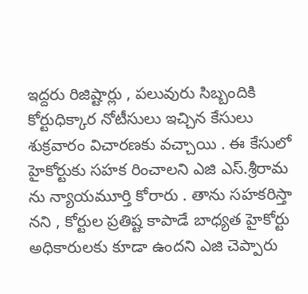ఇద్దరు రిజిష్టార్లు , పలువురు సిబ్బందికి కోర్టుధిక్కార నోటీసులు ఇచ్చిన కేసులు శుక్రవారం విచారణకు వచ్చాయి . ఈ కేసులో హైకోర్టుకు సహక రించాలని ఎజి ఎస్.శ్రీరామ ను న్యాయమూర్తి కోరారు . తాను సహకరిస్తా నని , కోర్టుల ప్రతిష్ట కాపాడే బాధ్యత హైకోర్టు అధికారులకు కూడా ఉందని ఎజి చెప్పారు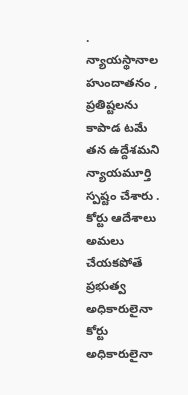. న్యాయస్థానాల హుందాతనం , ప్రతిష్టలను కాపాడ టమే తన ఉద్దేశమని న్యాయమూర్తి స్పష్టం చేశారు . కోర్టు ఆదేశాలు అమలు చేయకపోతే ప్రభుత్వ అధికారులైనా కోర్టు అధికారులైనా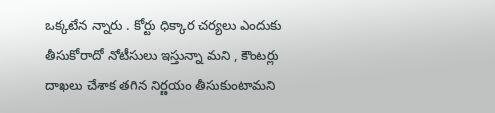ఒక్కటేన న్నారు . కోర్టు ధిక్కార చర్యలు ఎందుకు తీసుకోరాదో నోటీసులు ఇస్తున్నా మని , కౌంటర్లు దాఖలు చేశాక తగిన నిర్ణయం తీసుకుంటామని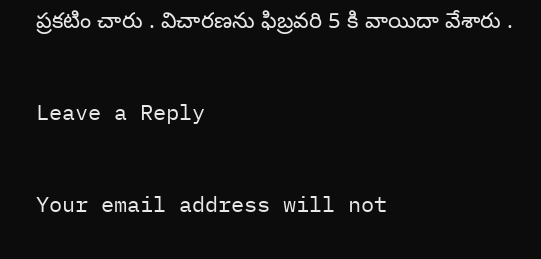ప్రకటిం చారు . విచారణను ఫిబ్రవరి 5 కి వాయిదా వేశారు .

Leave a Reply

Your email address will not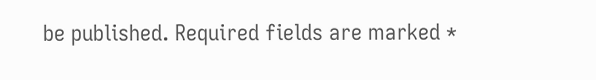be published. Required fields are marked *